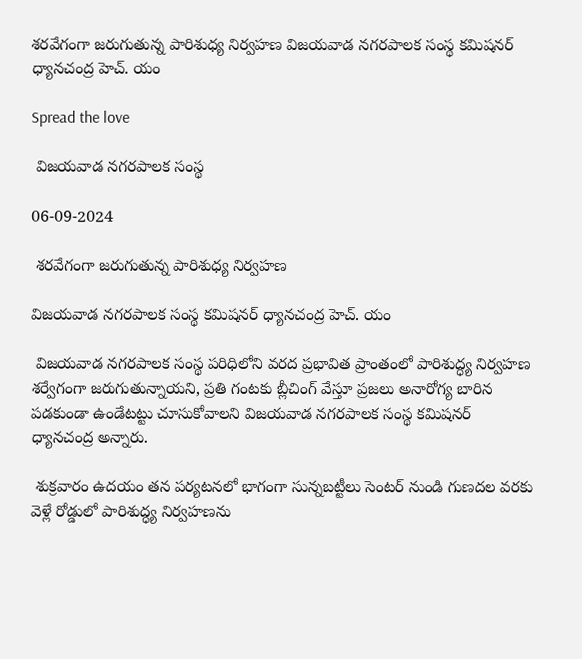శరవేగంగా జరుగుతున్న పారిశుధ్య నిర్వహణ విజయవాడ నగరపాలక సంస్థ కమిషనర్ ధ్యానచంద్ర హెచ్. యం

Spread the love

 విజయవాడ నగరపాలక సంస్థ

06-09-2024

 శరవేగంగా జరుగుతున్న పారిశుధ్య నిర్వహణ

విజయవాడ నగరపాలక సంస్థ కమిషనర్ ధ్యానచంద్ర హెచ్. యం

 విజయవాడ నగరపాలక సంస్థ పరిధిలోని వరద ప్రభావిత ప్రాంతంలో పారిశుద్ధ్య నిర్వహణ శర్వేగంగా జరుగుతున్నాయని, ప్రతి గంటకు బ్లీచింగ్ వేస్తూ ప్రజలు అనారోగ్య బారిన పడకుండా ఉండేటట్టు చూసుకోవాలని విజయవాడ నగరపాలక సంస్థ కమిషనర్ ధ్యానచంద్ర అన్నారు.

 శుక్రవారం ఉదయం తన పర్యటనలో భాగంగా సున్నబట్టీలు సెంటర్ నుండి గుణదల వరకు వెళ్లే రోడ్డులో పారిశుద్ధ్య నిర్వహణను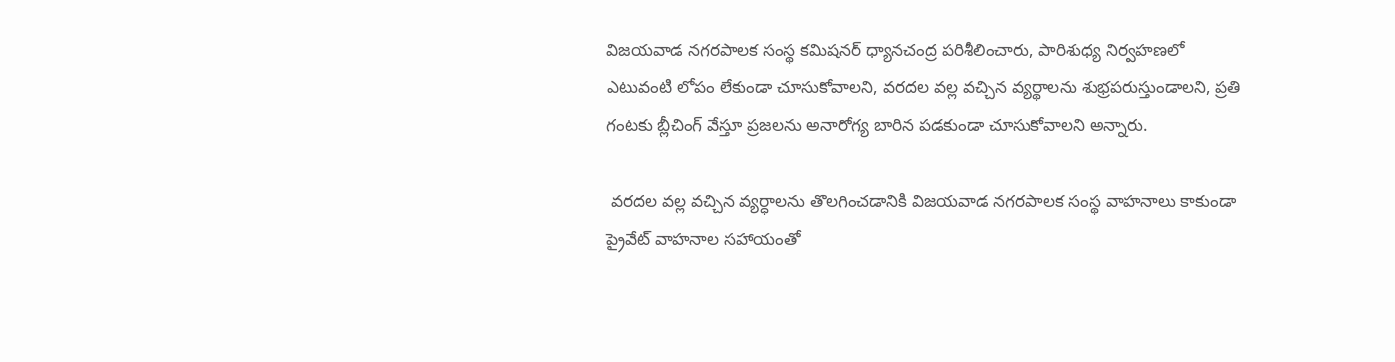విజయవాడ నగరపాలక సంస్థ కమిషనర్ ధ్యానచంద్ర పరిశీలించారు, పారిశుధ్య నిర్వహణలో ఎటువంటి లోపం లేకుండా చూసుకోవాలని, వరదల వల్ల వచ్చిన వ్యర్థాలను శుభ్రపరుస్తుండాలని, ప్రతి గంటకు బ్లీచింగ్ వేస్తూ ప్రజలను అనారోగ్య బారిన పడకుండా చూసుకోవాలని అన్నారు.

 వరదల వల్ల వచ్చిన వ్యర్ధాలను తొలగించడానికి విజయవాడ నగరపాలక సంస్థ వాహనాలు కాకుండా ప్రైవేట్ వాహనాల సహాయంతో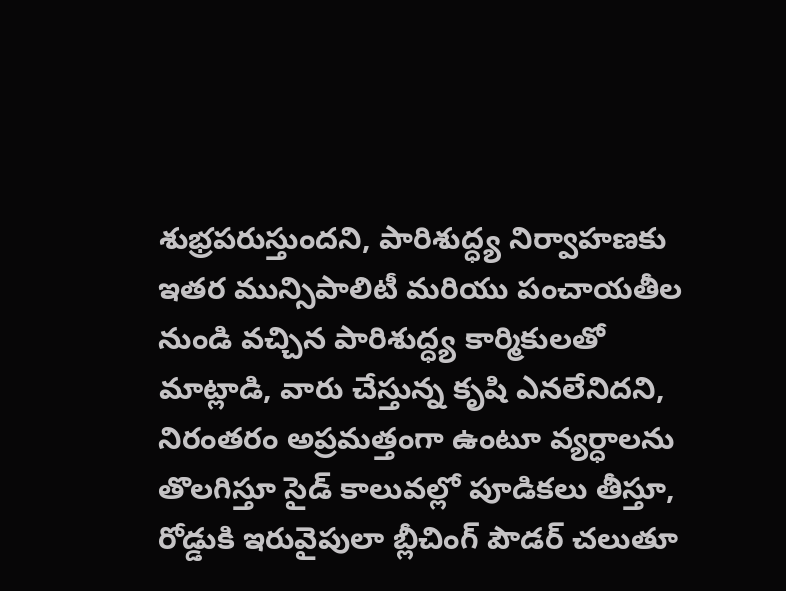శుభ్రపరుస్తుందని, పారిశుద్ధ్య నిర్వాహణకు ఇతర మున్సిపాలిటీ మరియు పంచాయతీల నుండి వచ్చిన పారిశుద్ధ్య కార్మికులతో మాట్లాడి, వారు చేస్తున్న కృషి ఎనలేనిదని, నిరంతరం అప్రమత్తంగా ఉంటూ వ్యర్ధాలను తొలగిస్తూ సైడ్ కాలువల్లో పూడికలు తీస్తూ, రోడ్డుకి ఇరువైపులా బ్లీచింగ్ పౌడర్ చలుతూ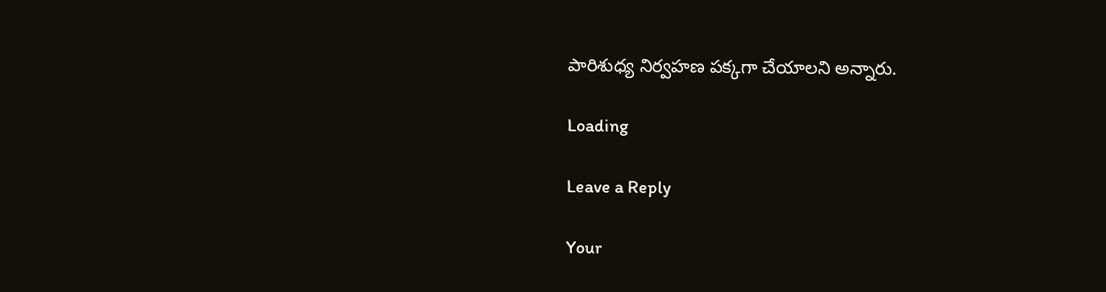పారిశుధ్య నిర్వహణ పక్కగా చేయాలని అన్నారు.

Loading

Leave a Reply

Your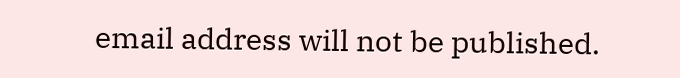email address will not be published.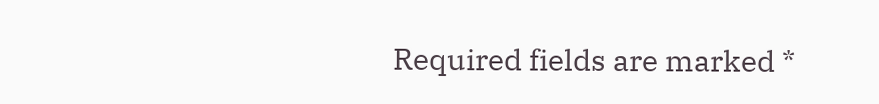Required fields are marked *